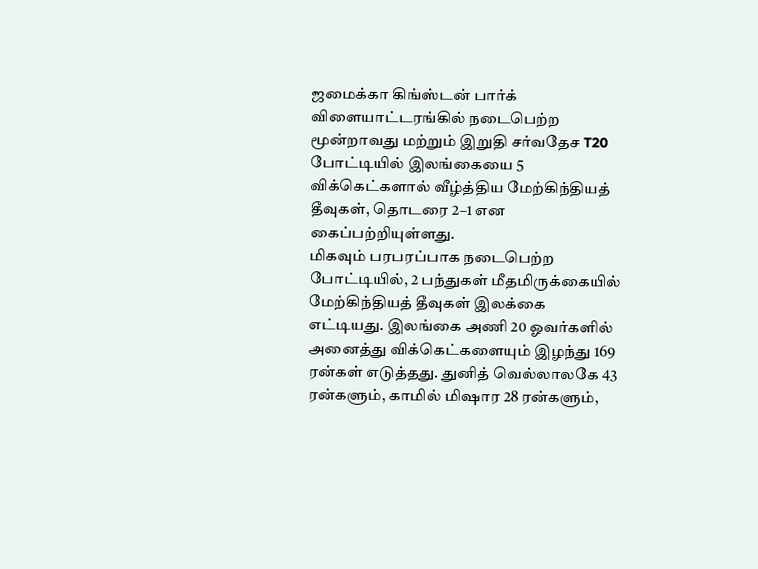ஜமைக்கா கிங்ஸ்டன் பார்க் விளையாட்டரங்கில் நடைபெற்ற மூன்றாவது மற்றும் இறுதி சர்வதேச T20 போட்டியில் இலங்கையை 5 விக்கெட்களால் வீழ்த்திய மேற்கிந்தியத் தீவுகள், தொடரை 2–1 என கைப்பற்றியுள்ளது.
மிகவும் பரபரப்பாக நடைபெற்ற போட்டியில், 2 பந்துகள் மீதமிருக்கையில் மேற்கிந்தியத் தீவுகள் இலக்கை எட்டியது. இலங்கை அணி 20 ஓவர்களில் அனைத்து விக்கெட்களையும் இழந்து 169 ரன்கள் எடுத்தது. துனித் வெல்லாலகே 43 ரன்களும், காமில் மிஷார 28 ரன்களும்,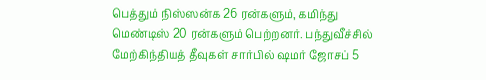பெத்தும் நிஸ்ஸன்க 26 ரன்களும், கமிந்து மெண்டிஸ் 20 ரன்களும் பெற்றனர். பந்துவீச்சில் மேற்கிந்தியத் தீவுகள் சார்பில் ஷமர் ஜோசப் 5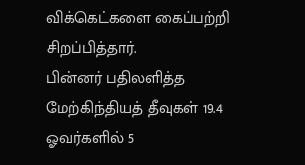விக்கெட்களை கைப்பற்றி சிறப்பித்தார்.
பின்னர் பதிலளித்த மேற்கிந்தியத் தீவுகள் 19.4 ஓவர்களில் 5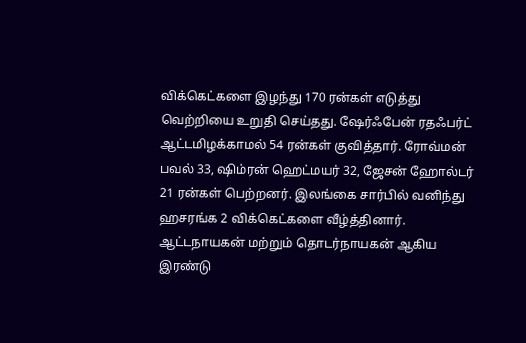விக்கெட்களை இழந்து 170 ரன்கள் எடுத்து வெற்றியை உறுதி செய்தது. ஷேர்ஃபேன் ரதஃபர்ட் ஆட்டமிழக்காமல் 54 ரன்கள் குவித்தார். ரோவ்மன் பவல் 33, ஷிம்ரன் ஹெட்மயர் 32, ஜேசன் ஹோல்டர் 21 ரன்கள் பெற்றனர். இலங்கை சார்பில் வனிந்து ஹசரங்க 2 விக்கெட்களை வீழ்த்தினார்.
ஆட்டநாயகன் மற்றும் தொடர்நாயகன் ஆகிய இரண்டு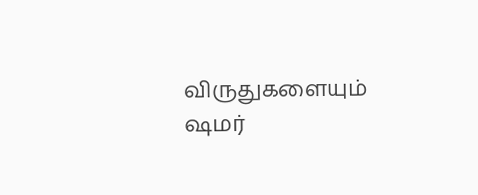விருதுகளையும் ஷமர்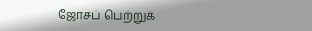ஜோசப் பெற்றுக்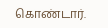கொண்டார்.